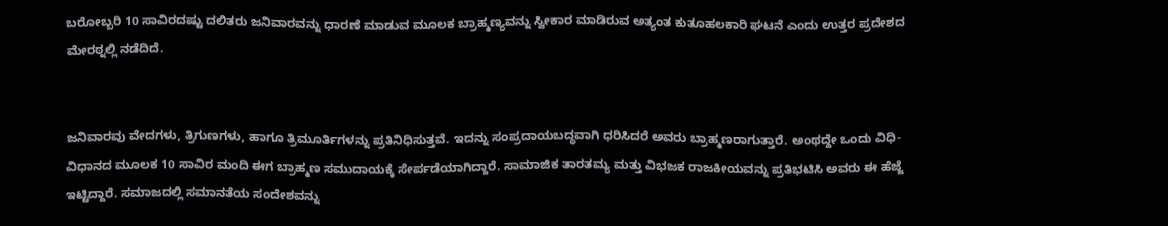ಬರೋಬ್ಬರಿ 10 ಸಾವಿರದಷ್ಟು ದಲಿತರು ಜನಿವಾರವನ್ನು ಧಾರಣೆ ಮಾಡುವ ಮೂಲಕ ಬ್ರಾಹ್ಮಣ್ಯವನ್ನು ಸ್ವೀಕಾರ ಮಾಡಿರುವ ಅತ್ಯಂತ ಕುತೂಹಲಕಾರಿ ಘಟನೆ ಎಂದು ಉತ್ತರ ಪ್ರದೇಶದ ಮೇರಠ್ನಲ್ಲಿ ನಡೆದಿದೆ.


ಜನಿವಾರವು ವೇದಗಳು, ತ್ರಿಗುಣಗಳು, ಹಾಗೂ ತ್ರಿಮೂರ್ತಿಗಳನ್ನು ಪ್ರತಿನಿಧಿಸುತ್ತವೆ. ಇದನ್ನು ಸಂಪ್ರದಾಯಬದ್ಧವಾಗಿ ಧರಿಸಿದರೆ ಅವರು ಬ್ರಾಹ್ಮಣರಾಗುತ್ತಾರೆ. ಅಂಥದ್ದೇ ಒಂದು ವಿಧಿ-ವಿಧಾನದ ಮೂಲಕ 10 ಸಾವಿರ ಮಂದಿ ಈಗ ಬ್ರಾಹ್ಮಣ ಸಮುದಾಯಕ್ಕೆ ಸೇರ್ಪಡೆಯಾಗಿದ್ದಾರೆ. ಸಾಮಾಜಿಕ ತಾರತಮ್ಯ ಮತ್ತು ವಿಭಜಕ ರಾಜಕೀಯವನ್ನು ಪ್ರತಿಭಟಿಸಿ ಅವರು ಈ ಹೆಜ್ಜೆ ಇಟ್ಟಿದ್ದಾರೆ. ಸಮಾಜದಲ್ಲಿ ಸಮಾನತೆಯ ಸಂದೇಶವನ್ನು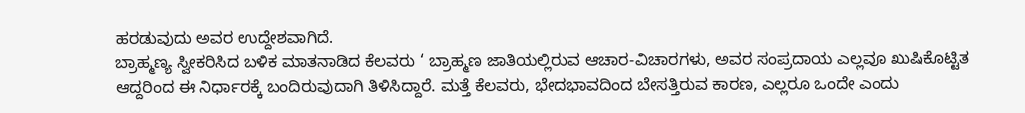ಹರಡುವುದು ಅವರ ಉದ್ದೇಶವಾಗಿದೆ.
ಬ್ರಾಹ್ಮಣ್ಯ ಸ್ವೀಕರಿಸಿದ ಬಳಿಕ ಮಾತನಾಡಿದ ಕೆಲವರು ‘ ಬ್ರಾಹ್ಮಣ ಜಾತಿಯಲ್ಲಿರುವ ಆಚಾರ-ವಿಚಾರಗಳು, ಅವರ ಸಂಪ್ರದಾಯ ಎಲ್ಲವೂ ಖುಷಿಕೊಟ್ಟಿತ ಆದ್ದರಿಂದ ಈ ನಿರ್ಧಾರಕ್ಕೆ ಬಂದಿರುವುದಾಗಿ ತಿಳಿಸಿದ್ದಾರೆ. ಮತ್ತೆ ಕೆಲವರು, ಭೇದಭಾವದಿಂದ ಬೇಸತ್ತಿರುವ ಕಾರಣ, ಎಲ್ಲರೂ ಒಂದೇ ಎಂದು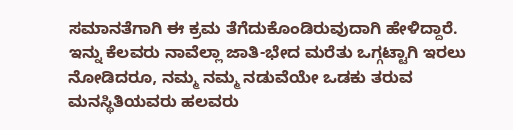ಸಮಾನತೆಗಾಗಿ ಈ ಕ್ರಮ ತೆಗೆದುಕೊಂಡಿರುವುದಾಗಿ ಹೇಳಿದ್ದಾರೆ. ಇನ್ನು ಕೆಲವರು ನಾವೆಲ್ಲಾ ಜಾತಿ-ಭೇದ ಮರೆತು ಒಗ್ಗಟ್ಟಾಗಿ ಇರಲು ನೋಡಿದರೂ, ನಮ್ಮ ನಮ್ಮ ನಡುವೆಯೇ ಒಡಕು ತರುವ ಮನಸ್ಥಿತಿಯವರು ಹಲವರು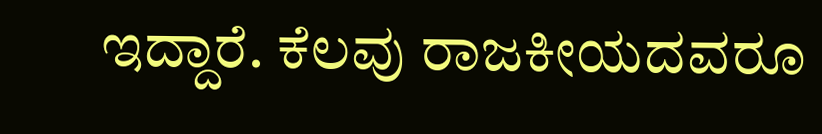ಇದ್ದಾರೆ. ಕೆಲವು ರಾಜಕೀಯದವರೂ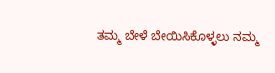ತಮ್ಮ ಬೇಳೆ ಬೇಯಿಸಿಕೊಳ್ಳಲು ನಮ್ಮ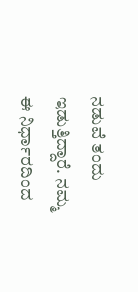ನಡುವೆ ತಂದು ಇಡುತ್ತಿದ್ದಾರೆ. ನಮ್ಮ ಈ ನಿರ್ಧಾರದಿಂದ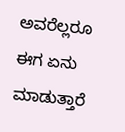ಅವರೆಲ್ಲರೂ ಈಗ ಏನು ಮಾಡುತ್ತಾರೆ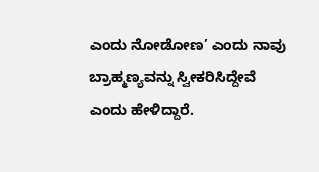ಎಂದು ನೋಡೋಣ’ ಎಂದು ನಾವು ಬ್ರಾಹ್ಮಣ್ಯವನ್ನು ಸ್ವೀಕರಿಸಿದ್ದೇವೆ ಎಂದು ಹೇಳಿದ್ದಾರೆ.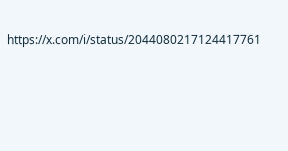https://x.com/i/status/2044080217124417761